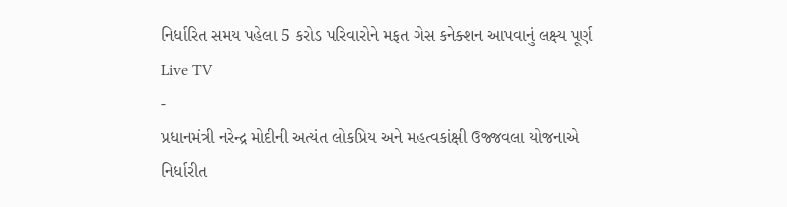નિર્ધારિત સમય પહેલા 5 કરોડ પરિવારોને મફત ગેસ કનેક્શન આપવાનું લક્ષ્ય પૂર્ણ
Live TV
-
પ્રધાનમંત્રી નરેન્દ્ર મોદીની અત્યંત લોકપ્રિય અને મહત્વકાંક્ષી ઉજ્જવલા યોજનાએ નિર્ધારીત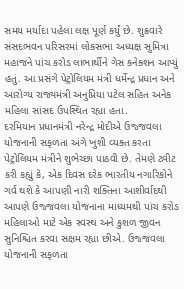સમય મર્યાદા પહેલા લક્ષ પૂર્ણ કર્યું છે. શુક્રવારે સંસદભવન પરિસરમાં લોકસભા અધ્યક્ષ સુમિત્રા મહાજને પાંચ કરોડ લાભાર્થીને ગેસ કનેક્શન આપ્યું હતું. આ પ્રસંગે પેટ્રોલિયમ મંત્રી ધર્મેન્દ્ર પ્રધાન અને આરોગ્ય રાજ્યમંત્રી અનુપ્રિયા પટેલ સહિત અનેક મહિલા સાંસદ ઉપસ્થિત રહ્યા હતા.
દરમિયાન પ્રધાનમંત્રી નરેન્દ્ર મોદીએ ઉજ્જવલા યોજનાની સફળતા અંગે ખુશી વ્યક્ત કરતા પેટ્રોલિયમ મંત્રીને શુભેચ્છા પાઠવી છે. તેમણે ટ્વીટ કરી કહ્યું કે, એક દિવસ દરેક ભારતીય નગારિકોને ગર્વ થશે કે આપણી નારી શક્તિના આશીર્વાદથી આપણે ઉજ્જવલા યોજનાના માધ્યમથી પાંચ કરોડ મહિલાઓ માટે એક સ્વસ્થ અને કુશળ જીવન સુનિશ્ચિત કરવા સક્ષમ રહ્યા છીએ. ઉજ્જવલા યોજનાની સફળતા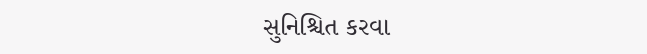સુનિશ્ચિત કરવા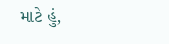માટે હું,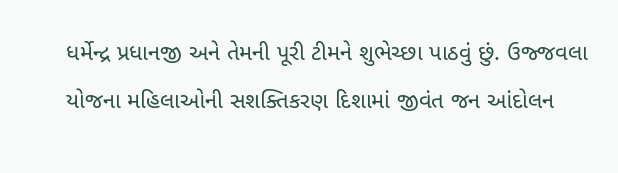ધર્મેન્દ્ર પ્રધાનજી અને તેમની પૂરી ટીમને શુભેચ્છા પાઠવું છું. ઉજ્જવલા યોજના મહિલાઓની સશક્તિકરણ દિશામાં જીવંત જન આંદોલન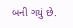બની ગયું છે.